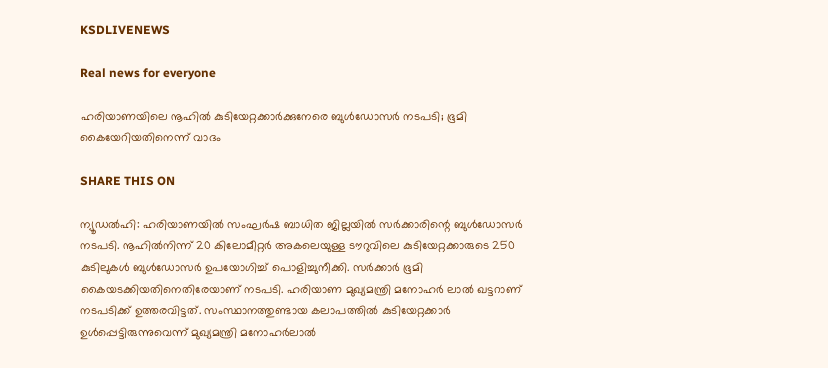KSDLIVENEWS

Real news for everyone

ഹരിയാണയിലെ നൂഹില്‍ കുടിയേറ്റക്കാര്‍ക്കുനേരെ ബുള്‍ഡോസര്‍ നടപടി; ഭൂമി കൈയേറിയതിനെന്ന് വാദം

SHARE THIS ON

ന്യൂഡല്‍ഹി: ഹരിയാണയില്‍ സംഘര്‍ഷ ബാധിത ജില്ലയില്‍ സര്‍ക്കാരിന്റെ ബുള്‍ഡോസര്‍ നടപടി. നൂഹില്‍നിന്ന് 20 കിലോമീറ്റര്‍ അകലെയുള്ള ടൗറുവിലെ കുടിയേറ്റക്കാരുടെ 250 കുടിലുകള്‍ ബുള്‍ഡോസര്‍ ഉപയോഗിച്ച് പൊളിച്ചുനീക്കി. സര്‍ക്കാര്‍ ഭൂമി കൈയടക്കിയതിനെതിരേയാണ് നടപടി. ഹരിയാണ മുഖ്യമന്ത്രി മനോഹര്‍ ലാല്‍ ഖട്ടറാണ് നടപടിക്ക്‌ ഉത്തരവിട്ടത്. സംസ്ഥാനത്തുണ്ടായ കലാപത്തില്‍ കുടിയേറ്റക്കാര്‍ ഉള്‍പ്പെട്ടിരുന്നുവെന്ന് മുഖ്യമന്ത്രി മനോഹര്‍ലാല്‍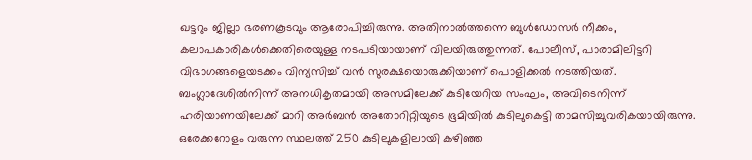ഖട്ടറും ജില്ലാ ഭരണകൂടവും ആരോപിച്ചിരുന്നു. അതിനാല്‍ത്തന്നെ ബുള്‍ഡോസര്‍ നീക്കം, കലാപകാരികള്‍ക്കെതിരെയുള്ള നടപടിയായാണ് വിലയിരുത്തുന്നത്. പോലീസ്, പാരാമിലിട്ടറി വിഭാഗങ്ങളെയടക്കം വിന്യസിച്ച് വന്‍ സുരക്ഷയൊരുക്കിയാണ് പൊളിക്കല്‍ നടത്തിയത്. ബംഗ്ലാദേശില്‍നിന്ന് അനധികൃതമായി അസമിലേക്ക് കുടിയേറിയ സംഘം, അവിടെനിന്ന് ഹരിയാണയിലേക്ക് മാറി അര്‍ബന്‍ അതോറിറ്റിയുടെ ഭൂമിയില്‍ കുടിലുകെട്ടി താമസിച്ചുവരികയായിരുന്നു. ഒരേക്കറോളം വരുന്ന സ്ഥലത്ത് 250 കുടിലുകളിലായി കഴിഞ്ഞ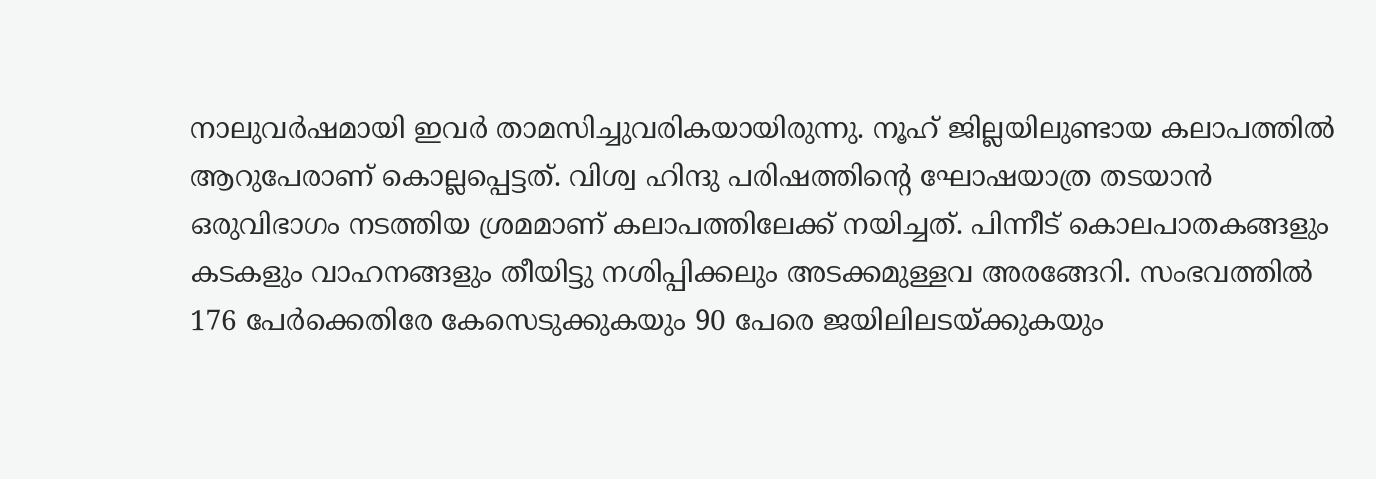നാലുവര്‍ഷമായി ഇവര്‍ താമസിച്ചുവരികയായിരുന്നു. നൂഹ് ജില്ലയിലുണ്ടായ കലാപത്തില്‍ ആറുപേരാണ് കൊല്ലപ്പെട്ടത്. വിശ്വ ഹിന്ദു പരിഷത്തിന്റെ ഘോഷയാത്ര തടയാന്‍ ഒരുവിഭാഗം നടത്തിയ ശ്രമമാണ് കലാപത്തിലേക്ക് നയിച്ചത്. പിന്നീട് കൊലപാതകങ്ങളും കടകളും വാഹനങ്ങളും തീയിട്ടു നശിപ്പിക്കലും അടക്കമുള്ളവ അരങ്ങേറി. സംഭവത്തില്‍ 176 പേര്‍ക്കെതിരേ കേസെടുക്കുകയും 90 പേരെ ജയിലിലടയ്ക്കുകയും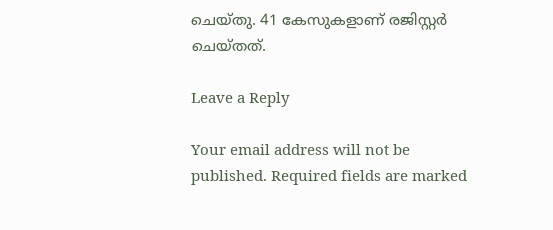ചെയ്തു. 41 കേസുകളാണ് രജിസ്റ്റര്‍ ചെയ്തത്.

Leave a Reply

Your email address will not be published. Required fields are marked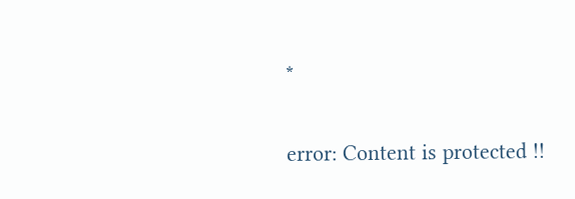*

error: Content is protected !!